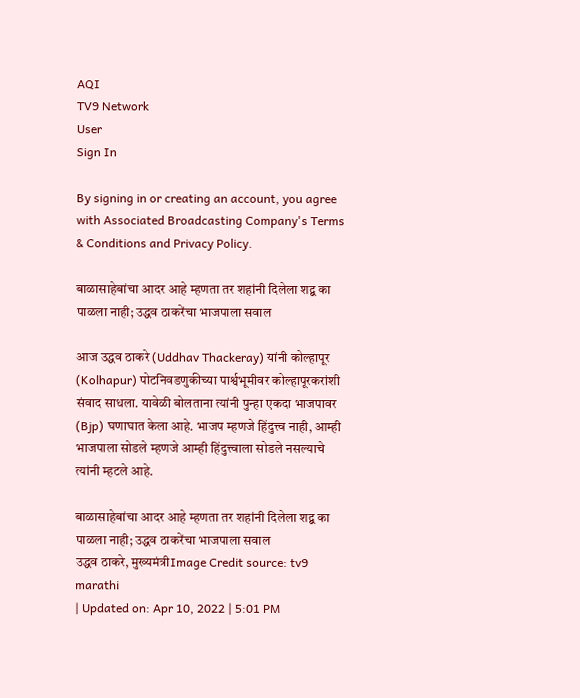AQI
TV9 Network
User
Sign In

By signing in or creating an account, you agree with Associated Broadcasting Company's Terms & Conditions and Privacy Policy.

बाळासाहेबांचा आदर आहे म्हणता तर शहांनी दिलेला शद्ब का पाळला नाही; उद्धव ठाकरेंचा भाजपाला सवाल

आज उद्धव ठाकरे (Uddhav Thackeray) यांनी कोल्हापूर (Kolhapur) पोटनिवडणुकीच्या पार्श्वभूमीवर कोल्हापूरकरांशी संवाद साधला. यावेळी बोलताना त्यांनी पुन्हा एकदा भाजपावर (Bjp) घणाघात केला आहे. भाजप म्हणजे हिंदुत्त्व नाही, आम्ही भाजपाला सोडले म्हणजे आम्ही हिंदुत्त्वाला सोडले नसल्याचे त्यांनी म्हटले आहे.

बाळासाहेबांचा आदर आहे म्हणता तर शहांनी दिलेला शद्ब का पाळला नाही; उद्धव ठाकरेंचा भाजपाला सवाल
उद्धव ठाकरे, मुख्यमंत्रीImage Credit source: tv9 marathi
| Updated on: Apr 10, 2022 | 5:01 PM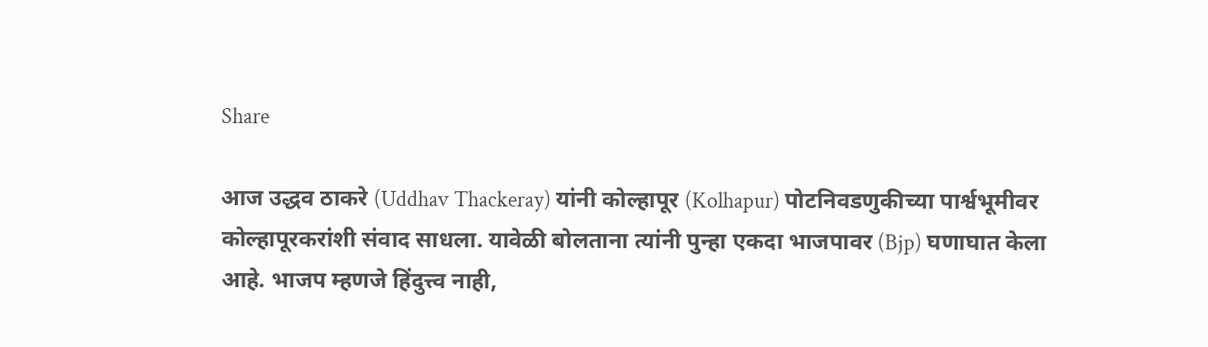Share

आज उद्धव ठाकरे (Uddhav Thackeray) यांनी कोल्हापूर (Kolhapur) पोटनिवडणुकीच्या पार्श्वभूमीवर कोल्हापूरकरांशी संवाद साधला. यावेळी बोलताना त्यांनी पुन्हा एकदा भाजपावर (Bjp) घणाघात केला आहे. भाजप म्हणजे हिंदुत्त्व नाही,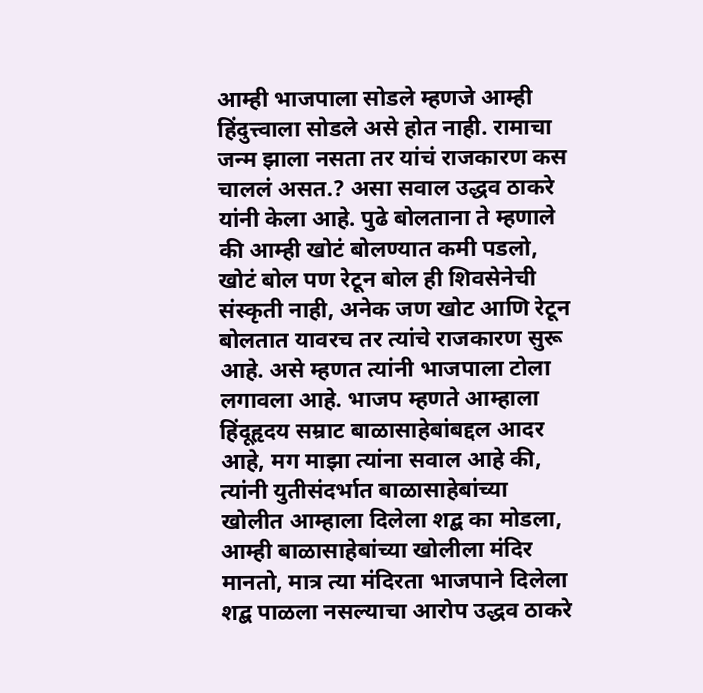आम्ही भाजपाला सोडले म्हणजे आम्ही हिंदुत्त्वाला सोडले असे होत नाही. रामाचा जन्म झाला नसता तर यांचं राजकारण कस चाललं असत.? असा सवाल उद्धव ठाकरे यांनी केला आहे. पुढे बोलताना ते म्हणाले की आम्ही खोटं बोलण्यात कमी पडलो, खोटं बोल पण रेटून बोल ही शिवसेनेची संस्कृती नाही, अनेक जण खोट आणि रेटून बोलतात यावरच तर त्यांचे राजकारण सुरू आहे. असे म्हणत त्यांनी भाजपाला टोला लगावला आहे. भाजप म्हणते आम्हाला हिंदूहृदय सम्राट बाळासाहेबांबद्दल आदर आहे, मग माझा त्यांना सवाल आहे की, त्यांनी युतीसंदर्भात बाळासाहेबांच्या खोलीत आम्हाला दिलेला शद्ब का मोडला, आम्ही बाळासाहेबांच्या खोलीला मंदिर मानतो, मात्र त्या मंदिरता भाजपाने दिलेला शद्ब पाळला नसल्याचा आरोप उद्धव ठाकरे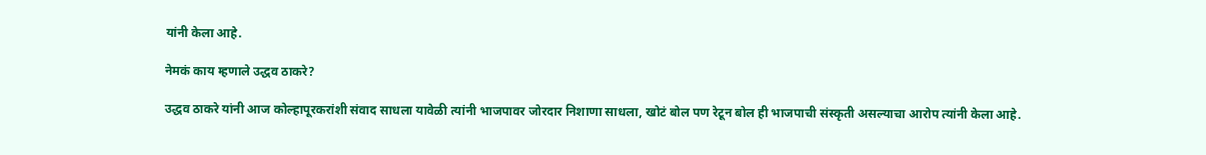यांनी केला आहे.

नेमकं काय म्हणाले उद्धव ठाकरे?

उद्धव ठाकरे यांनी आज कोल्हापूरकरांशी संवाद साधला यावेळी त्यांनी भाजपावर जोरदार निशाणा साधला, खोटं बोल पण रेटून बोल ही भाजपाची संस्कृती असल्याचा आरोप त्यांनी केला आहे.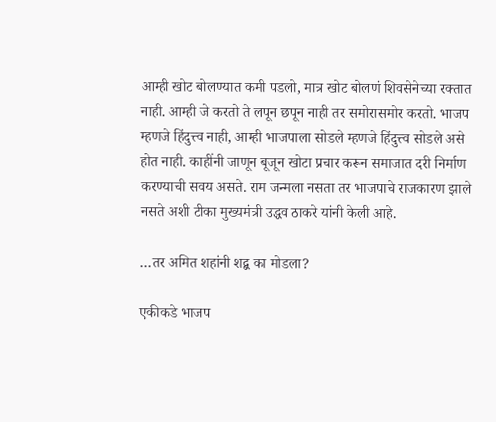आम्ही खोट बोलण्यात कमी पडलो, मात्र खोट बोलणं शिवसेनेच्या रक्तात नाही. आम्ही जे करतो ते लपून छपून नाही तर समोरासमोर करतो. भाजप म्हणजे हिंदुत्त्व नाही, आम्ही भाजपाला सोडले म्हणजे हिंदुत्त्व सोडले असे होत नाही. काहींनी जाणून बूजून खोटा प्रचार करून समाजात दरी निर्माण करण्याची सवय असते. राम जन्मला नसता तर भाजपाचे राजकारण झाले नसते अशी टीका मुख्यमंत्री उद्धव ठाकरे यांनी केली आहे.

…तर अमित शहांनी शद्ब का मोडला?

एकीकडे भाजप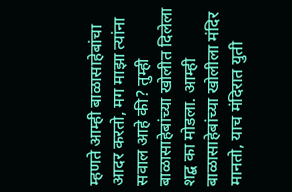म्हणते आम्ही बाळासाहेबांचा आदर करतो, मग माझा त्यांना सवाल आहे की? तुम्ही बाळासाहेबांच्या खोलीत दिलेला शद्ब का मोडला. आम्ही बाळासाहेबांच्या खोलीला मंदिर मानतो, याच मंदिरात युती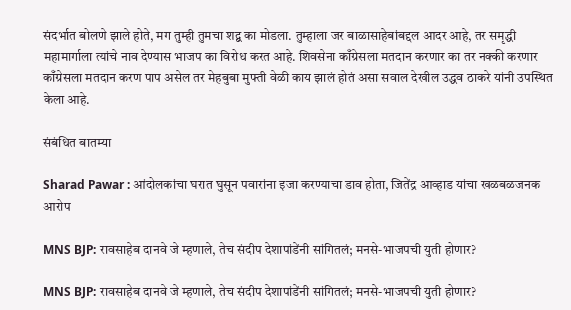संदर्भात बोलणे झाले होते, मग तुम्ही तुमचा शद्ब का मोडला. तुम्हाला जर बाळासाहेबांबद्दल आदर आहे, तर समृद्धी महामार्गाला त्यांचे नाव देण्यास भाजप का विरोध करत आहे. शिवसेना काँग्रेसला मतदान करणार का तर नक्की करणार काँग्रेसला मतदान करण पाप असेल तर मेहबुबा मुफ्ती वेळी काय झालं होतं असा सवाल देखील उद्धव ठाकरे यांनी उपस्थित केला आहे.

संबंधित बातम्या

Sharad Pawar : आंदोलकांचा घरात घुसून पवारांना इजा करण्याचा डाव होता, जितेंद्र आव्हाड यांचा खळबळजनक आरोप

MNS BJP: रावसाहेब दानवे जे म्हणाले, तेच संदीप देशापांडेंनी सांगितलं; मनसे-भाजपची युती होणार?

MNS BJP: रावसाहेब दानवे जे म्हणाले, तेच संदीप देशापांडेंनी सांगितलं; मनसे-भाजपची युती होणार?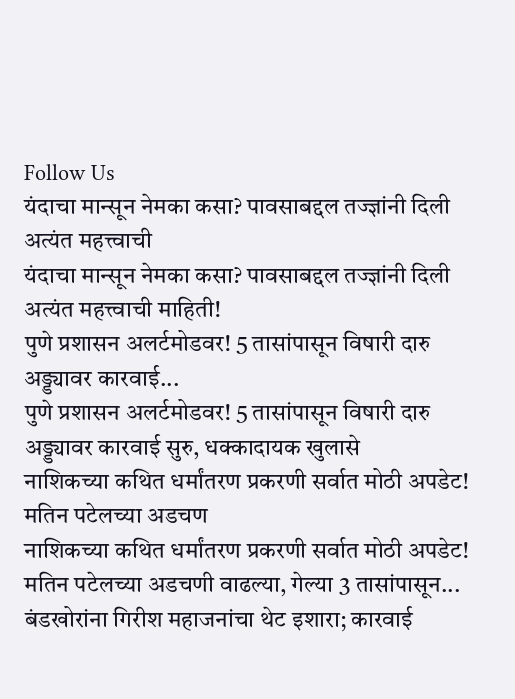Follow Us
यंदाचा मान्सून नेमका कसा? पावसाबद्दल तज्ज्ञांनी दिली अत्यंत महत्त्वाची
यंदाचा मान्सून नेमका कसा? पावसाबद्दल तज्ज्ञांनी दिली अत्यंत महत्त्वाची माहिती!
पुणे प्रशासन अलर्टमोडवर! 5 तासांपासून विषारी दारु अड्ड्यावर कारवाई...
पुणे प्रशासन अलर्टमोडवर! 5 तासांपासून विषारी दारु अड्ड्यावर कारवाई सुरु, धक्कादायक खुलासे
नाशिकच्या कथित धर्मांतरण प्रकरणी सर्वात मोठी अपडेट! मतिन पटेलच्या अडचण
नाशिकच्या कथित धर्मांतरण प्रकरणी सर्वात मोठी अपडेट! मतिन पटेलच्या अडचणी वाढल्या, गेल्या 3 तासांपासून...
बंडखोरांना गिरीश महाजनांचा थेट इशारा; कारवाई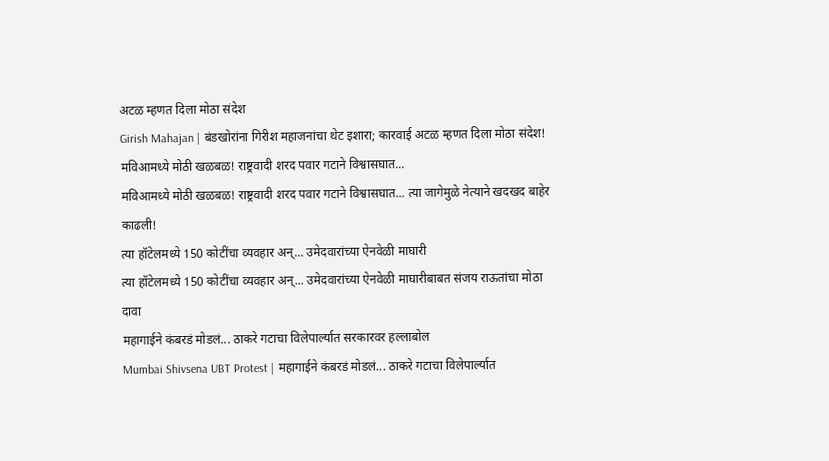अटळ म्हणत दिला मोठा संदेश
Girish Mahajan | बंडखोरांना गिरीश महाजनांचा थेट इशारा; कारवाई अटळ म्हणत दिला मोठा संदेश!
मविआमध्ये मोठी खळबळ! राष्ट्रवादी शरद पवार गटाने विश्वासघात...
मविआमध्ये मोठी खळबळ! राष्ट्रवादी शरद पवार गटाने विश्वासघात... त्या जागेमुळे नेत्याने खदखद बाहेर काढली!
त्या हॉटेलमध्ये 150 कोटींचा व्यवहार अन्... उमेदवारांच्या ऐनवेळी माघारी
त्या हॉटेलमध्ये 150 कोटींचा व्यवहार अन्... उमेदवारांच्या ऐनवेळी माघारीबाबत संजय राऊतांचा मोठा दावा
महागाईने कंबरडं मोडलं... ठाकरे गटाचा विलेपार्ल्यात सरकारवर हल्लाबोल
Mumbai Shivsena UBT Protest | महागाईने कंबरडं मोडलं... ठाकरे गटाचा विलेपार्ल्यात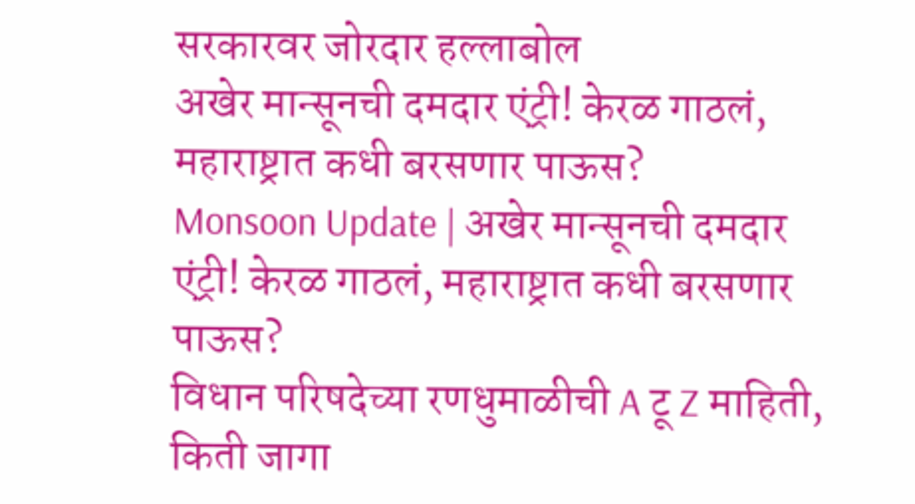सरकारवर जोरदार हल्लाबोल
अखेर मान्सूनची दमदार एंट्री! केरळ गाठलं, महाराष्ट्रात कधी बरसणार पाऊस?
Monsoon Update | अखेर मान्सूनची दमदार एंट्री! केरळ गाठलं, महाराष्ट्रात कधी बरसणार पाऊस?
विधान परिषदेच्या रणधुमाळीची A टू Z माहिती, किती जागा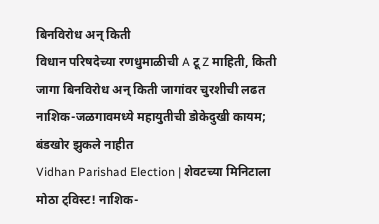बिनविरोध अन् किती
विधान परिषदेच्या रणधुमाळीची A टू Z माहिती, किती जागा बिनविरोध अन् किती जागांवर चुरशीची लढत
नाशिक-जळगावमध्ये महायुतीची डोकेदुखी कायम; बंडखोर झुकले नाहीत
Vidhan Parishad Election | शेवटच्या मिनिटाला मोठा ट्विस्ट! नाशिक-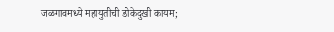जळगावमध्ये महायुतीची डोकेदुखी कायम;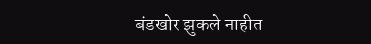बंडखोर झुकले नाहीत